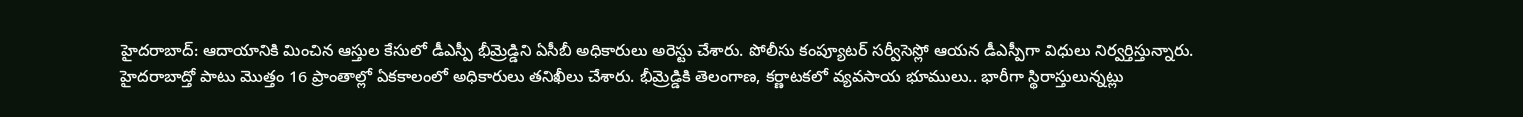హైదరాబాద్: ఆదాయానికి మించిన ఆస్తుల కేసులో డీఎస్పీ భీమ్రెడ్డిని ఏసీబీ అధికారులు అరెస్టు చేశారు. పోలీసు కంప్యూటర్ సర్వీసెస్లో ఆయన డీఎస్పీగా విధులు నిర్వర్తిస్తున్నారు.
హైదరాబాద్తో పాటు మొత్తం 16 ప్రాంతాల్లో ఏకకాలంలో అధికారులు తనిఖీలు చేశారు. భీమ్రెడ్డికి తెలంగాణ, కర్ణాటకలో వ్యవసాయ భూములు.. భారీగా స్థిరాస్తులున్నట్లు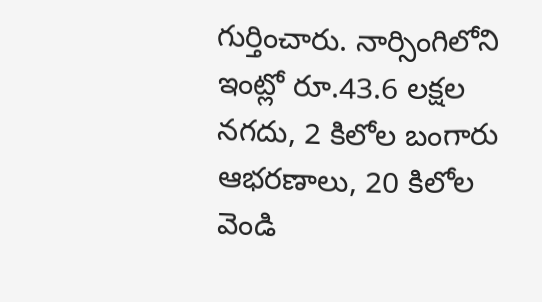గుర్తించారు. నార్సింగిలోని ఇంట్లో రూ.43.6 లక్షల నగదు, 2 కిలోల బంగారు ఆభరణాలు, 20 కిలోల వెండి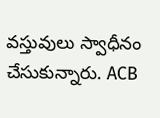వస్తువులు స్వాధీనం చేసుకున్నారు. ACB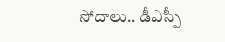సోదాలు.. డీఎస్పీ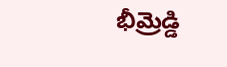భీమ్రెడ్డి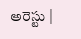అరెస్టు |